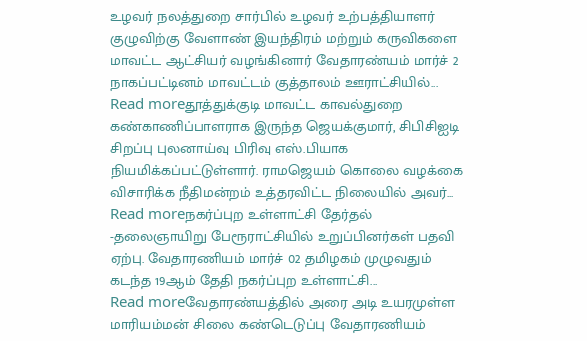உழவர் நலத்துறை சார்பில் உழவர் உற்பத்தியாளர் குழுவிற்கு வேளாண் இயந்திரம் மற்றும் கருவிகளை மாவட்ட ஆட்சியர் வழங்கினார் வேதாரண்யம் மார்ச் 2 நாகப்பட்டினம் மாவட்டம் குத்தாலம் ஊராட்சியில்...
Read moreதூத்துக்குடி மாவட்ட காவல்துறை கண்காணிப்பாளராக இருந்த ஜெயக்குமார், சிபிசிஐடி சிறப்பு புலனாய்வு பிரிவு எஸ்.பியாக நியமிக்கப்பட்டுள்ளார். ராமஜெயம் கொலை வழக்கை விசாரிக்க நீதிமன்றம் உத்தரவிட்ட நிலையில் அவர்...
Read moreநகர்ப்புற உள்ளாட்சி தேர்தல் -தலைஞாயிறு பேரூராட்சியில் உறுப்பினர்கள் பதவி ஏற்பு. வேதாரணியம் மார்ச் 02 தமிழகம் முழுவதும் கடந்த 19ஆம் தேதி நகர்ப்புற உள்ளாட்சி...
Read moreவேதாரண்யத்தில் அரை அடி உயரமுள்ள மாரியம்மன் சிலை கண்டெடுப்பு வேதாரணியம்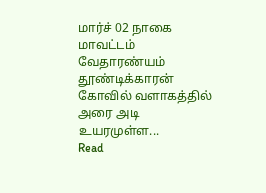மார்ச் 02 நாகை மாவட்டம் வேதாரண்யம் தூண்டிக்காரன் கோவில் வளாகத்தில் அரை அடி உயரமுள்ள...
Read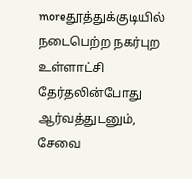moreதூத்துக்குடியில் நடைபெற்ற நகர்புற உள்ளாட்சி தேர்தலின்போது ஆர்வத்துடனும், சேவை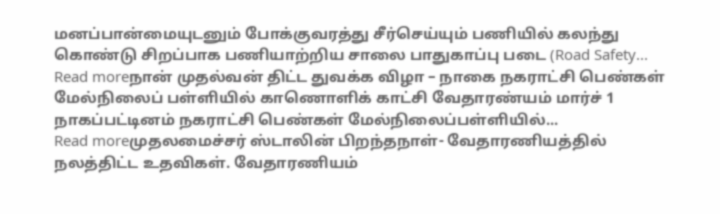மனப்பான்மையுடனும் போக்குவரத்து சீர்செய்யும் பணியில் கலந்து கொண்டு சிறப்பாக பணியாற்றிய சாலை பாதுகாப்பு படை (Road Safety...
Read moreநான் முதல்வன் திட்ட துவக்க விழா – நாகை நகராட்சி பெண்கள் மேல்நிலைப் பள்ளியில் காணொளிக் காட்சி வேதாரண்யம் மார்ச் 1 நாகப்பட்டினம் நகராட்சி பெண்கள் மேல்நிலைப்பள்ளியில்...
Read moreமுதலமைச்சர் ஸ்டாலின் பிறந்தநாள்- வேதாரணியத்தில் நலத்திட்ட உதவிகள். வேதாரணியம்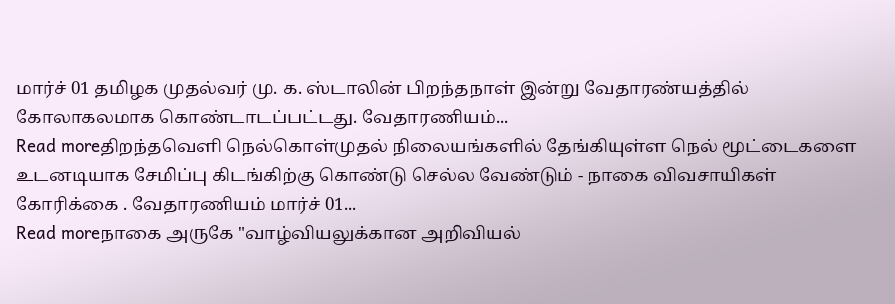மார்ச் 01 தமிழக முதல்வர் மு. க. ஸ்டாலின் பிறந்தநாள் இன்று வேதாரண்யத்தில் கோலாகலமாக கொண்டாடப்பட்டது. வேதாரணியம்...
Read moreதிறந்தவெளி நெல்கொள்முதல் நிலையங்களில் தேங்கியுள்ள நெல் மூட்டைகளை உடனடியாக சேமிப்பு கிடங்கிற்கு கொண்டு செல்ல வேண்டும் - நாகை விவசாயிகள் கோரிக்கை . வேதாரணியம் மார்ச் 01...
Read moreநாகை அருகே "வாழ்வியலுக்கான அறிவியல்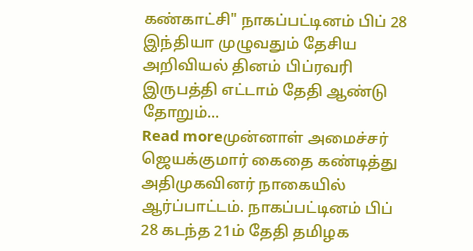கண்காட்சி" நாகப்பட்டினம் பிப் 28 இந்தியா முழுவதும் தேசிய அறிவியல் தினம் பிப்ரவரி இருபத்தி எட்டாம் தேதி ஆண்டு தோறும்...
Read moreமுன்னாள் அமைச்சர் ஜெயக்குமார் கைதை கண்டித்து அதிமுகவினர் நாகையில் ஆர்ப்பாட்டம். நாகப்பட்டினம் பிப் 28 கடந்த 21ம் தேதி தமிழக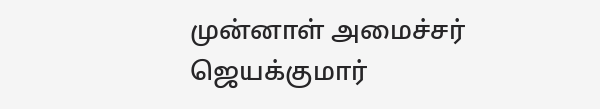முன்னாள் அமைச்சர் ஜெயக்குமார்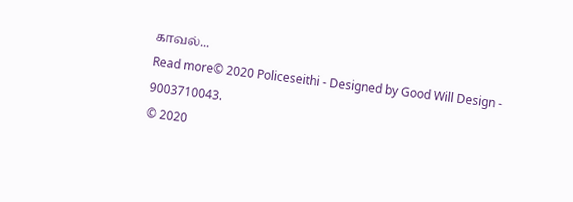காவல்...
Read more© 2020 Policeseithi - Designed by Good Will Design - 9003710043.
© 2020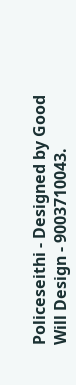Policeseithi - Designed by Good Will Design - 9003710043.